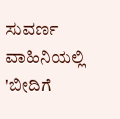ಸುವರ್ಣ ವಾಹಿನಿಯಲ್ಲಿ 'ಬೀದಿಗೆ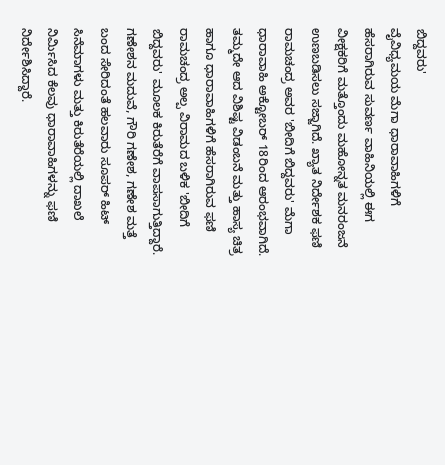ಬಿದ್ದವರು'
ವೈವಿಧ್ಯಮಯ ಮೆಗಾ ಧಾರಾವಾಹಿಗಳಿಗೆ ಹೆಸರಾಗಿರುವ ಸುವರ್ಣ ವಾಹಿನಿಯಲ್ಲಿ ಈಗ ವೀಕ್ಷಕರಿಗೆ ಮತ್ತೊಂದು ಮಹೋನ್ನತ ಮನರಂಜನೆ ಉಣಬಡಿಸಲು ಸಜ್ಜಾಗಿದೆ. ಖ್ಯಾತ ನಿರ್ದೇಶಕ ಫಣಿ ರಾಮಚಂದ್ರ ಅವರ 'ಬೀದಿಗೆ ಬಿದ್ದವರು' ಮೆಗಾ ಧಾರಾವಾಹಿ ಅಕ್ಟೋಬರ್ 18ರಿಂದ ಆರಂಭವಾಗಿದೆ.
ತಮ್ಮದೇ ಆದ ವಿಶಿಷ್ಟ ವಿಡಂಬನೆ ಮತ್ತು ಹಾಸ್ಯ ಚಿತ್ರ ಹಾಗೂ ಧಾರಾವಾಹಿಗಳಿಗೆ ಹೆಸರಾಗಿರುವ ಫಣಿ ರಾಮಚಂದ್ರ ಅಲ್ಪ ವಿರಾಮದ ಬಳಿಕ 'ಬೀದಿಗೆ ಬಿದ್ದವರು' ಮೂಲಕ ಕಿರುತೆರೆಗೆ ವಾಪಸಾಗುತ್ತಿದ್ದಾರೆ. ಗಣೇಶನ ಮದುವೆ, ಗೌರಿ ಗಣೇಶ, ಗಣೇಶ ಮತ್ತೆ ಬಂದ ಸೇರಿದಂತೆ ಹಲವಾರು ಸೂಪರ್ ಹಿಟ್ ಸಿನೆಮಾಗಳು ಮತ್ತು ಕಿರುತೆರೆಯಲ್ಲಿ ದಾಖಲೆ ನಿರ್ಮಿಸಿದ ಕೆಲವು ಧಾರಾವಾಹಿಗಳನ್ನು ಫಣಿ ನಿರ್ದೇಶಿಸಿದ್ದಾರೆ.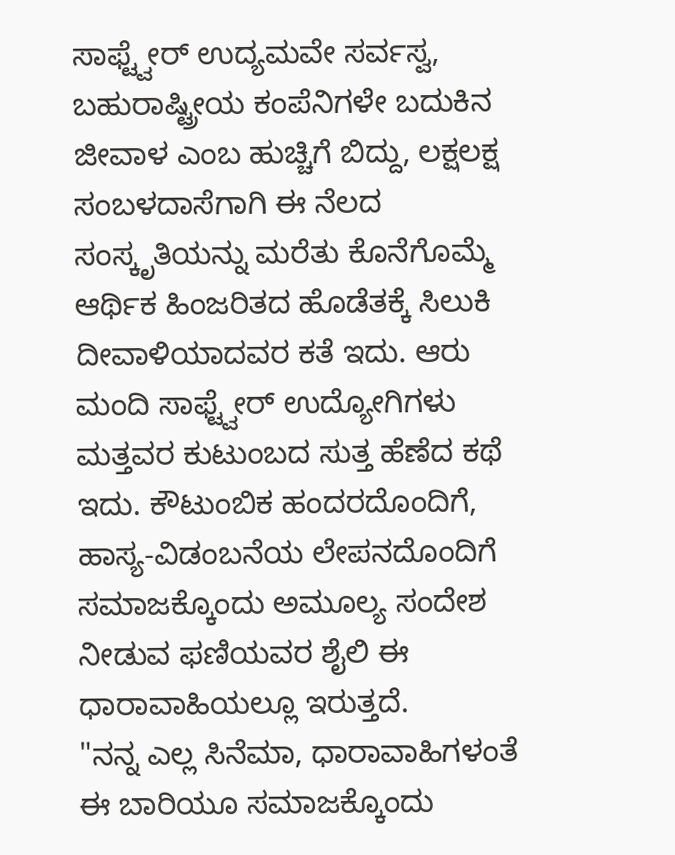ಸಾಫ್ಟ್ವೇರ್ ಉದ್ಯಮವೇ ಸರ್ವಸ್ವ, ಬಹುರಾಷ್ಟ್ರೀಯ ಕಂಪೆನಿಗಳೇ ಬದುಕಿನ ಜೀವಾಳ ಎಂಬ ಹುಚ್ಚಿಗೆ ಬಿದ್ದು, ಲಕ್ಷಲಕ್ಷ ಸಂಬಳದಾಸೆಗಾಗಿ ಈ ನೆಲದ ಸಂಸ್ಕೃತಿಯನ್ನು ಮರೆತು ಕೊನೆಗೊಮ್ಮೆ ಆರ್ಥಿಕ ಹಿಂಜರಿತದ ಹೊಡೆತಕ್ಕೆ ಸಿಲುಕಿ ದೀವಾಳಿಯಾದವರ ಕತೆ ಇದು. ಆರು ಮಂದಿ ಸಾಫ್ಟ್ವೇರ್ ಉದ್ಯೋಗಿಗಳು ಮತ್ತವರ ಕುಟುಂಬದ ಸುತ್ತ ಹೆಣೆದ ಕಥೆ ಇದು. ಕೌಟುಂಬಿಕ ಹಂದರದೊಂದಿಗೆ, ಹಾಸ್ಯ-ವಿಡಂಬನೆಯ ಲೇಪನದೊಂದಿಗೆ ಸಮಾಜಕ್ಕೊಂದು ಅಮೂಲ್ಯ ಸಂದೇಶ ನೀಡುವ ಫಣಿಯವರ ಶೈಲಿ ಈ ಧಾರಾವಾಹಿಯಲ್ಲೂ ಇರುತ್ತದೆ.
"ನನ್ನ ಎಲ್ಲ ಸಿನೆಮಾ, ಧಾರಾವಾಹಿಗಳಂತೆ ಈ ಬಾರಿಯೂ ಸಮಾಜಕ್ಕೊಂದು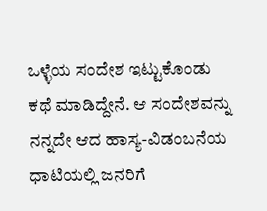ಒಳ್ಳೆಯ ಸಂದೇಶ ಇಟ್ಟುಕೊಂಡು ಕಥೆ ಮಾಡಿದ್ದೇನೆ. ಆ ಸಂದೇಶವನ್ನು ನನ್ನದೇ ಆದ ಹಾಸ್ಯ-ವಿಡಂಬನೆಯ ಧಾಟಿಯಲ್ಲಿ ಜನರಿಗೆ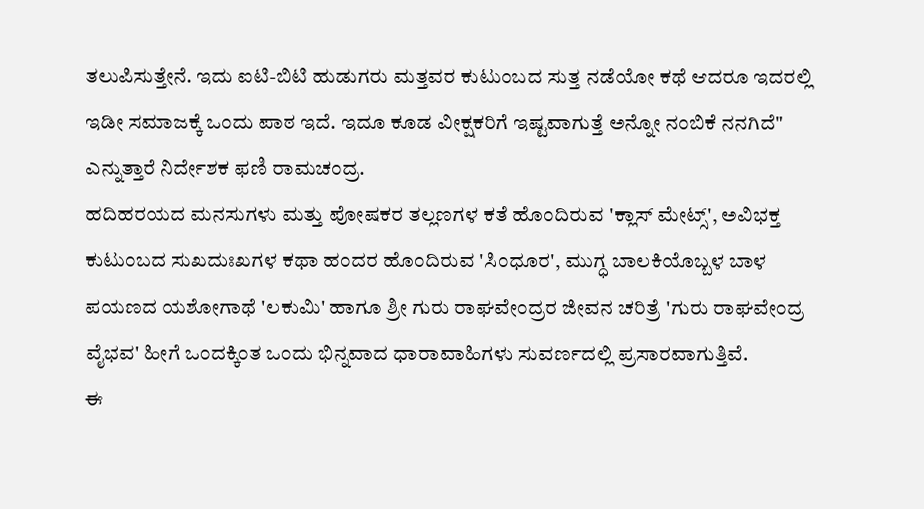ತಲುಪಿಸುತ್ತೇನೆ. ಇದು ಐಟಿ-ಬಿಟಿ ಹುಡುಗರು ಮತ್ತವರ ಕುಟುಂಬದ ಸುತ್ತ ನಡೆಯೋ ಕಥೆ ಆದರೂ ಇದರಲ್ಲಿ ಇಡೀ ಸಮಾಜಕ್ಕೆ ಒಂದು ಪಾಠ ಇದೆ. ಇದೂ ಕೂಡ ವೀಕ್ಷಕರಿಗೆ ಇಷ್ಟವಾಗುತ್ತೆ ಅನ್ನೋ ನಂಬಿಕೆ ನನಗಿದೆ" ಎನ್ನುತ್ತಾರೆ ನಿರ್ದೇಶಕ ಫಣಿ ರಾಮಚಂದ್ರ.
ಹದಿಹರಯದ ಮನಸುಗಳು ಮತ್ತು ಪೋಷಕರ ತಲ್ಲಣಗಳ ಕತೆ ಹೊಂದಿರುವ 'ಕ್ಲಾಸ್ ಮೇಟ್ಸ್', ಅವಿಭಕ್ತ ಕುಟುಂಬದ ಸುಖದುಃಖಗಳ ಕಥಾ ಹಂದರ ಹೊಂದಿರುವ 'ಸಿಂಧೂರ', ಮುಗ್ಧ ಬಾಲಕಿಯೊಬ್ಬಳ ಬಾಳ ಪಯಣದ ಯಶೋಗಾಥೆ 'ಲಕುಮಿ' ಹಾಗೂ ಶ್ರೀ ಗುರು ರಾಘವೇಂದ್ರರ ಜೀವನ ಚರಿತ್ರೆ 'ಗುರು ರಾಘವೇಂದ್ರ ವೈಭವ' ಹೀಗೆ ಒಂದಕ್ಕಿಂತ ಒಂದು ಭಿನ್ನವಾದ ಧಾರಾವಾಹಿಗಳು ಸುವರ್ಣದಲ್ಲಿ ಪ್ರಸಾರವಾಗುತ್ತಿವೆ.
ಈ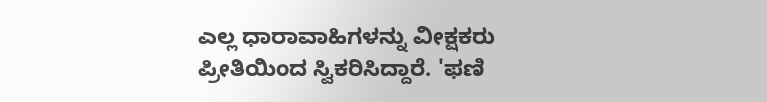ಎಲ್ಲ ಧಾರಾವಾಹಿಗಳನ್ನು ವೀಕ್ಷಕರು ಪ್ರೀತಿಯಿಂದ ಸ್ವಿಕರಿಸಿದ್ದಾರೆ. 'ಫಣಿ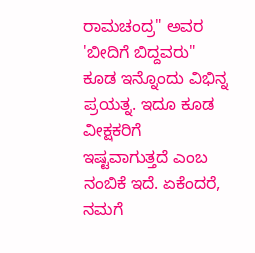ರಾಮಚಂದ್ರ" ಅವರ 'ಬೀದಿಗೆ ಬಿದ್ದವರು" ಕೂಡ ಇನ್ನೊಂದು ವಿಭಿನ್ನ ಪ್ರಯತ್ನ. ಇದೂ ಕೂಡ ವೀಕ್ಷಕರಿಗೆ ಇಷ್ಟವಾಗುತ್ತದೆ ಎಂಬ ನಂಬಿಕೆ ಇದೆ. ಏಕೆಂದರೆ, ನಮಗೆ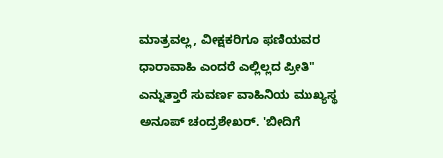ಮಾತ್ರವಲ್ಲ, ವೀಕ್ಷಕರಿಗೂ ಫಣಿಯವರ ಧಾರಾವಾಹಿ ಎಂದರೆ ಎಲ್ಲಿಲ್ಲದ ಪ್ರೀತಿ" ಎನ್ನುತ್ತಾರೆ ಸುವರ್ಣ ವಾಹಿನಿಯ ಮುಖ್ಯಸ್ಥ ಅನೂಪ್ ಚಂದ್ರಶೇಖರ್. 'ಬೀದಿಗೆ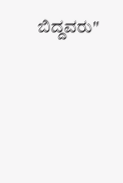ಬಿದ್ದವರು"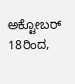ಅಕ್ಟೋಬರ್ 18ರಿಂದ,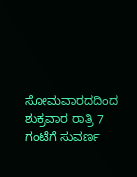ಸೋಮವಾರದದಿಂದ ಶುಕ್ರವಾರ ರಾತ್ರಿ 7 ಗಂಟೆಗೆ ಸುವರ್ಣ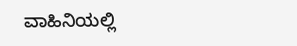ವಾಹಿನಿಯಲ್ಲಿ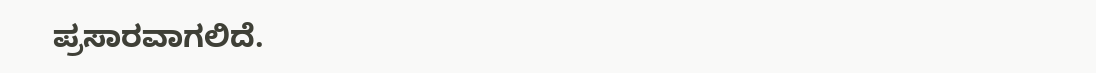ಪ್ರಸಾರವಾಗಲಿದೆ.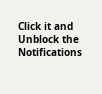Click it and Unblock the Notifications